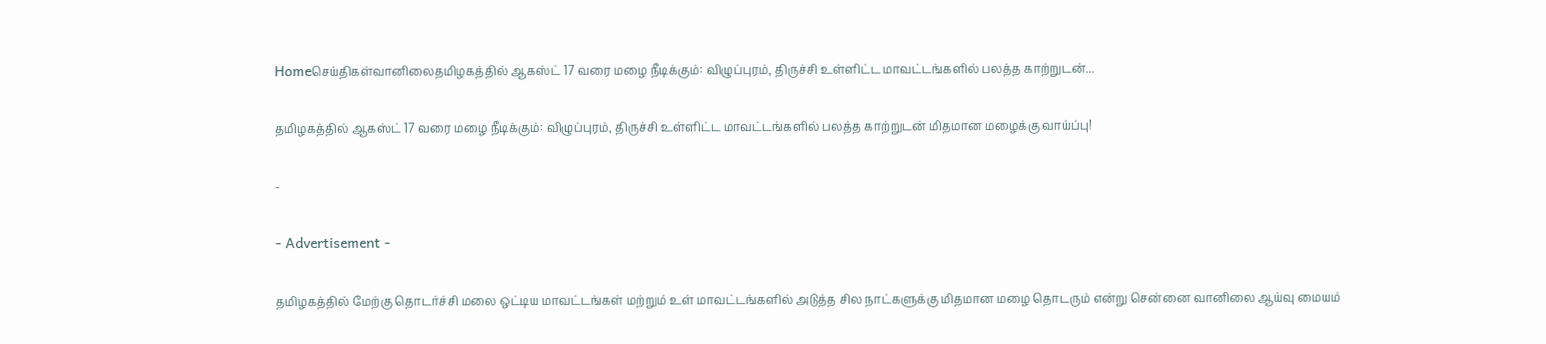Homeசெய்திகள்வானிலைதமிழகத்தில் ஆகஸ்ட் 17 வரை மழை நீடிக்கும்: விழுப்புரம், திருச்சி உள்ளிட்ட மாவட்டங்களில் பலத்த காற்றுடன்...

தமிழகத்தில் ஆகஸ்ட் 17 வரை மழை நீடிக்கும்: விழுப்புரம், திருச்சி உள்ளிட்ட மாவட்டங்களில் பலத்த காற்றுடன் மிதமான மழைக்கு வாய்ப்பு!

-

- Advertisement -

தமிழகத்தில் மேற்கு தொடர்ச்சி மலை ஒட்டிய மாவட்டங்கள் மற்றும் உள் மாவட்டங்களில் அடுத்த சில நாட்களுக்கு மிதமான மழை தொடரும் என்று சென்னை வானிலை ஆய்வு மையம்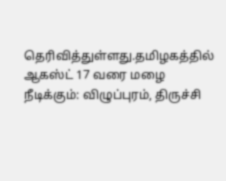தெரிவித்துள்ளது.தமிழகத்தில் ஆகஸ்ட் 17 வரை மழை நீடிக்கும்: விழுப்புரம், திருச்சி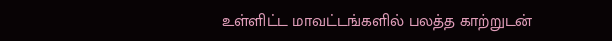உள்ளிட்ட மாவட்டங்களில் பலத்த காற்றுடன்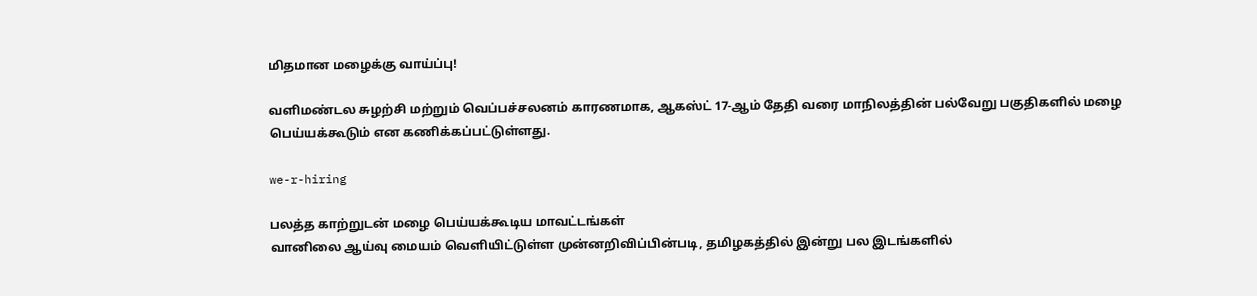மிதமான மழைக்கு வாய்ப்பு!

வளிமண்டல சுழற்சி மற்றும் வெப்பச்சலனம் காரணமாக, ஆகஸ்ட் 17-ஆம் தேதி வரை மாநிலத்தின் பல்வேறு பகுதிகளில் மழை பெய்யக்கூடும் என கணிக்கப்பட்டுள்ளது.

we-r-hiring

பலத்த காற்றுடன் மழை பெய்யக்கூடிய மாவட்டங்கள்
வானிலை ஆய்வு மையம் வெளியிட்டுள்ள முன்னறிவிப்பின்படி, தமிழகத்தில் இன்று பல இடங்களில்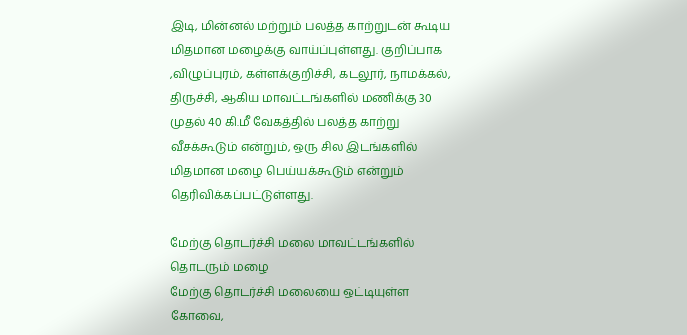இடி, மின்னல் மற்றும் பலத்த காற்றுடன் கூடிய மிதமான மழைக்கு வாய்ப்புள்ளது. குறிப்பாக ,விழுப்புரம், கள்ளக்குறிச்சி, கடலூர், நாமக்கல், திருச்சி, ஆகிய மாவட்டங்களில் மணிக்கு 30 முதல் 40 கி.மீ வேகத்தில் பலத்த காற்று வீசக்கூடும் என்றும், ஒரு சில இடங்களில் மிதமான மழை பெய்யக்கூடும் என்றும் தெரிவிக்கப்பட்டுள்ளது.

மேற்கு தொடர்ச்சி மலை மாவட்டங்களில் தொடரும் மழை
மேற்கு தொடர்ச்சி மலையை ஒட்டியுள்ள கோவை,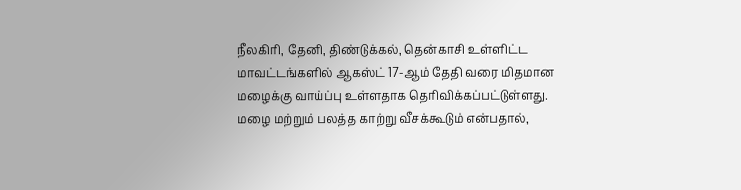நீலகிரி, தேனி, திண்டுக்கல், தென்காசி உள்ளிட்ட மாவட்டங்களில் ஆகஸ்ட் 17-ஆம் தேதி வரை மிதமான மழைக்கு வாய்ப்பு உள்ளதாக தெரிவிக்கப்பட்டுள்ளது. மழை மற்றும் பலத்த காற்று வீசக்கூடும் என்பதால்,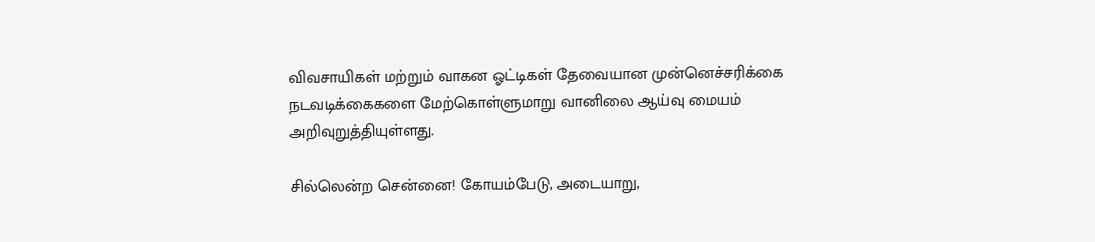விவசாயிகள் மற்றும் வாகன ஓட்டிகள் தேவையான முன்னெச்சரிக்கை நடவடிக்கைகளை மேற்கொள்ளுமாறு வானிலை ஆய்வு மையம் அறிவுறுத்தியுள்ளது.

சில்லென்ற சென்னை! கோயம்பேடு, அடையாறு,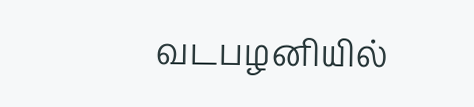வடபழனியில்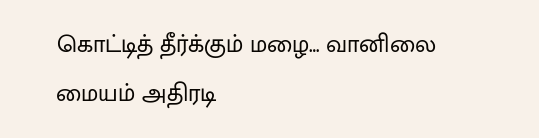கொட்டித் தீர்க்கும் மழை… வானிலை மையம் அதிரடி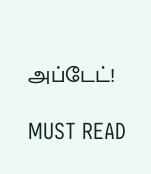அப்டேட்!

MUST READ